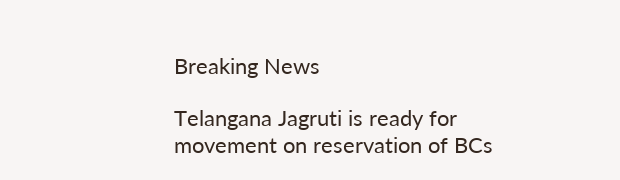Breaking News

Telangana Jagruti is ready for movement on reservation of BCs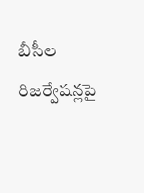బీసీల రిజర్వేషన్లపై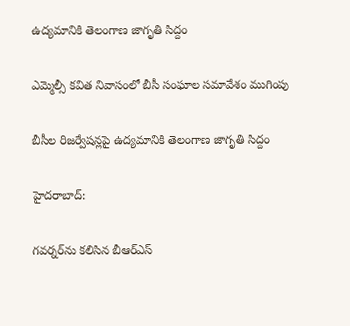ఉద్యమానికి తెలంగాణ జాగృతి సిద్దం

ఎమ్మెల్సీ కవిత నివాసంలో బీసీ సంఘాల సమావేశం ముగింపు

బీసీల రిజర్వేషన్లపై ఉద్యమానికి తెలంగాణ జాగృతి సిద్దం

హైదరాబాద్:

గవర్నర్‌ను కలిసిన బీఆర్ఎస్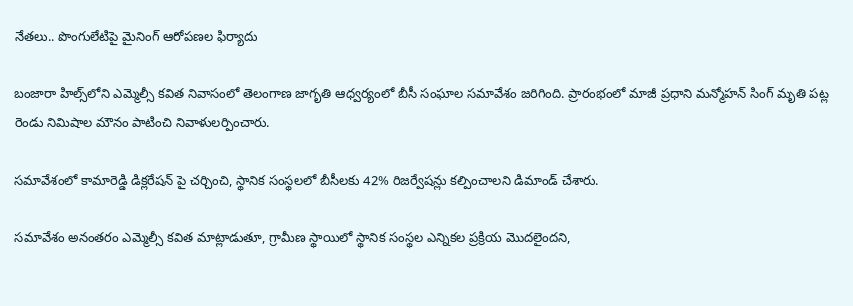నేతలు.. పొంగులేటిపై మైనింగ్ ఆరోపణల ఫిర్యాదు

బంజారా హిల్స్‌లోని ఎమ్మెల్సీ కవిత నివాసంలో తెలంగాణ జాగృతి ఆధ్వర్యంలో బీసీ సంఘాల సమావేశం జరిగింది. ప్రారంభంలో మాజీ ప్రధాని మన్మోహన్ సింగ్ మృతి పట్ల రెండు నిమిషాల మౌనం పాటించి నివాళులర్పించారు.

సమావేశంలో కామారెడ్డి డిక్లరేషన్ పై చర్చించి, స్థానిక సంస్థలలో బీసీలకు 42% రిజర్వేషన్లు కల్పించాలని డిమాండ్ చేశారు.

సమావేశం అనంతరం ఎమ్మెల్సీ కవిత మాట్లాడుతూ, గ్రామీణ స్థాయిలో స్థానిక సంస్థల ఎన్నికల ప్రక్రియ మొదలైందని,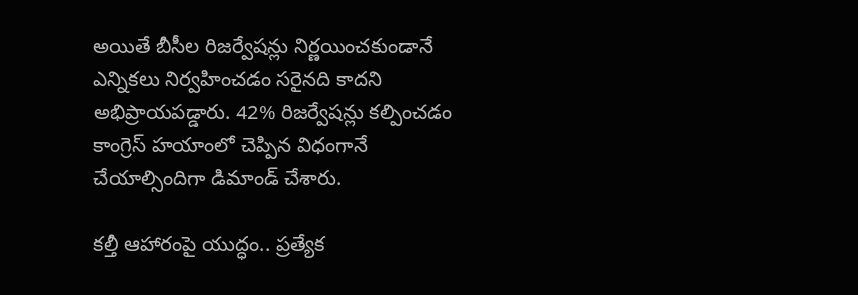అయితే బీసీల రిజర్వేషన్లు నిర్ణయించకుండానే ఎన్నికలు నిర్వహించడం సరైనది కాదని అభిప్రాయపడ్డారు. 42% రిజర్వేషన్లు కల్పించడం కాంగ్రెస్ హయాంలో చెప్పిన విధంగానే చేయాల్సిందిగా డిమాండ్ చేశారు.

కల్తీ ఆహారంపై యుద్ధం.. ప్రత్యేక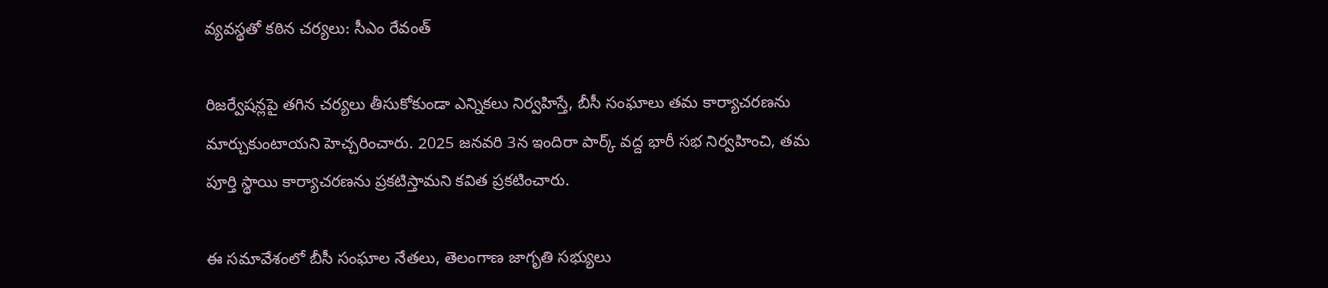వ్యవస్థతో కఠిన చర్యలు: సీఎం రేవంత్

రిజర్వేషన్లపై తగిన చర్యలు తీసుకోకుండా ఎన్నికలు నిర్వహిస్తే, బీసీ సంఘాలు తమ కార్యాచరణను మార్చుకుంటాయని హెచ్చరించారు. 2025 జనవరి 3న ఇందిరా పార్క్ వద్ద భారీ సభ నిర్వహించి, తమ పూర్తి స్థాయి కార్యాచరణను ప్రకటిస్తామని కవిత ప్రకటించారు.

ఈ సమావేశంలో బీసీ సంఘాల నేతలు, తెలంగాణ జాగృతి సభ్యులు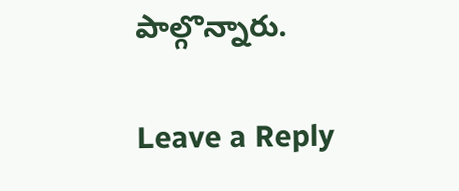పాల్గొన్నారు.

Leave a Reply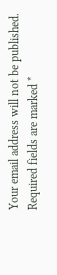Your email address will not be published. Required fields are marked *